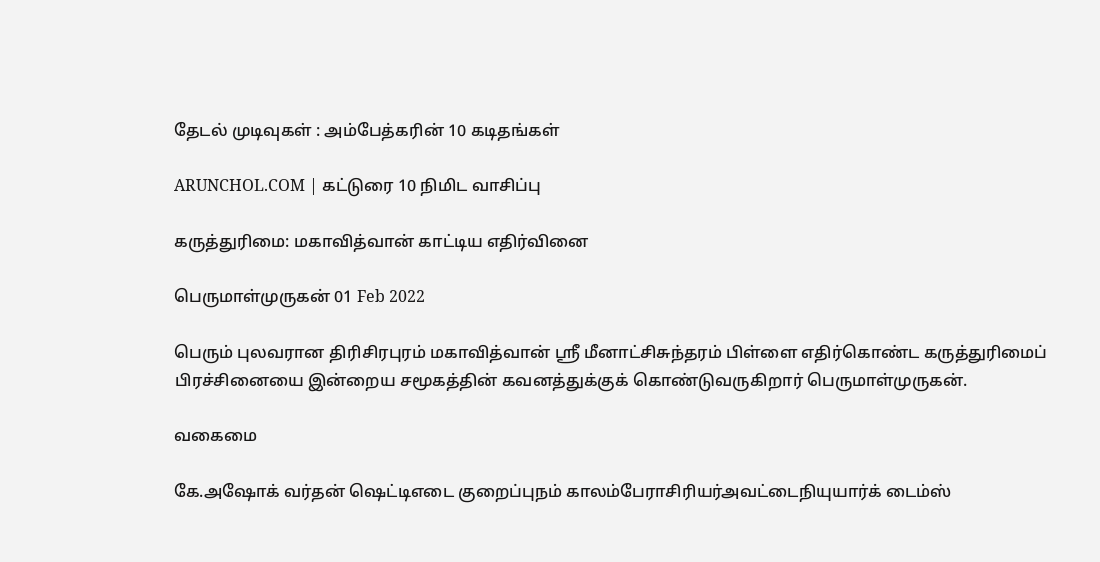தேடல் முடிவுகள் : அம்பேத்கரின் 10 கடிதங்கள்

ARUNCHOL.COM | கட்டுரை 10 நிமிட வாசிப்பு

கருத்துரிமை: மகாவித்வான் காட்டிய எதிர்வினை

பெருமாள்முருகன் 01 Feb 2022

பெரும் புலவரான திரிசிரபுரம் மகாவித்வான் ஸ்ரீ மீனாட்சிசுந்தரம் பிள்ளை எதிர்கொண்ட கருத்துரிமைப் பிரச்சினையை இன்றைய சமூகத்தின் கவனத்துக்குக் கொண்டுவருகிறார் பெருமாள்முருகன்.

வகைமை

கே.அஷோக் வர்தன் ஷெட்டிஎடை குறைப்புநம் காலம்பேராசிரியர்அவட்டைநியுயார்க் டைம்ஸ்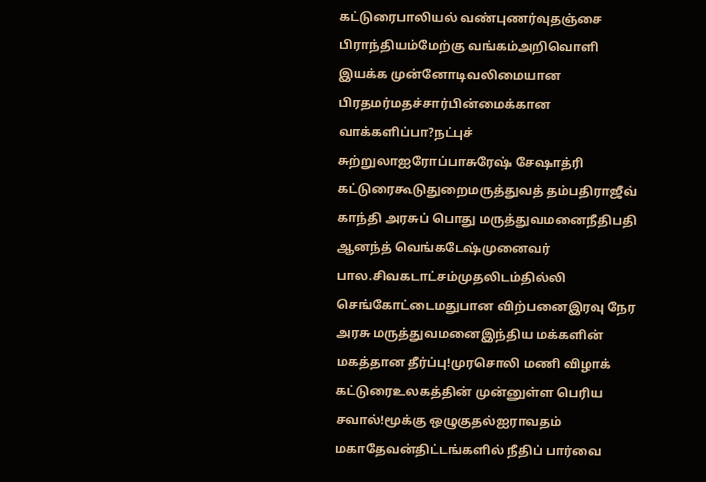கட்டுரைபாலியல் வண்புணர்வுதஞ்சை பிராந்தியம்மேற்கு வங்கம்அறிவொளி இயக்க முன்னோடிவலிமையான பிரதமர்மதச்சார்பின்மைக்கான வாக்களிப்பா?நட்புச் சுற்றுலாஐரோப்பாசுரேஷ் சேஷாத்ரி கட்டுரைகூடுதுறைமருத்துவத் தம்பதிராஜீவ் காந்தி அரசுப் பொது மருத்துவமனைநீதிபதி ஆனந்த் வெங்கடேஷ்முனைவர் பால.சிவகடாட்சம்முதலிடம்தில்லி செங்கோட்டைமதுபான விற்பனைஇரவு நேர அரசு மருத்துவமனைஇந்திய மக்களின் மகத்தான தீர்ப்பு!முரசொலி மணி விழாக் கட்டுரைஉலகத்தின் முன்னுள்ள பெரிய சவால்!மூக்கு ஒழுகுதல்ஐராவதம் மகாதேவன்திட்டங்களில் நீதிப் பார்வை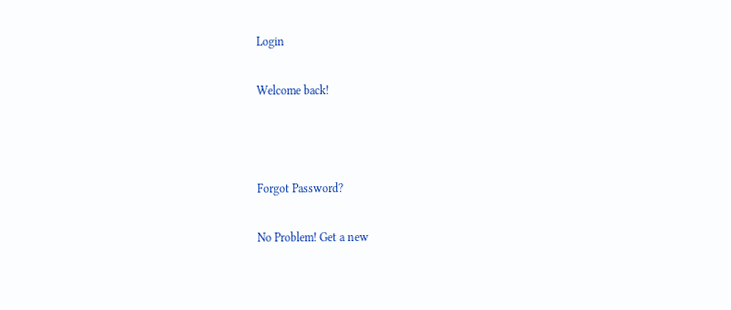Login

Welcome back!



Forgot Password?

No Problem! Get a new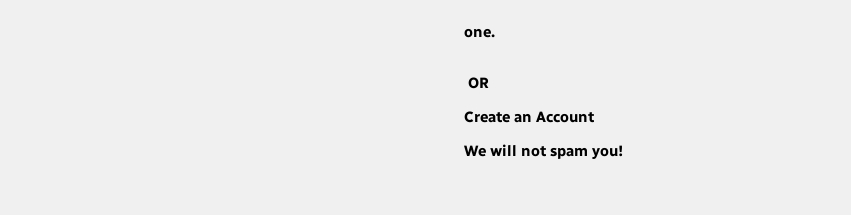one.


 OR

Create an Account

We will not spam you!